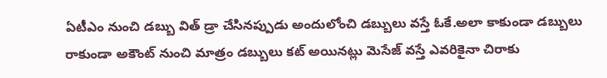ఏటీఎం నుంచి డబ్బు విత్ డ్రా చేసినప్పుడు అందులోంచి డబ్బులు వస్తే ఓకే.అలా కాకుండా డబ్బులు రాకుండా అకౌంట్ నుంచి మాత్రం డబ్బులు కట్ అయినట్లు మెసేజ్ వస్తే ఎవరికైనా చిరాకు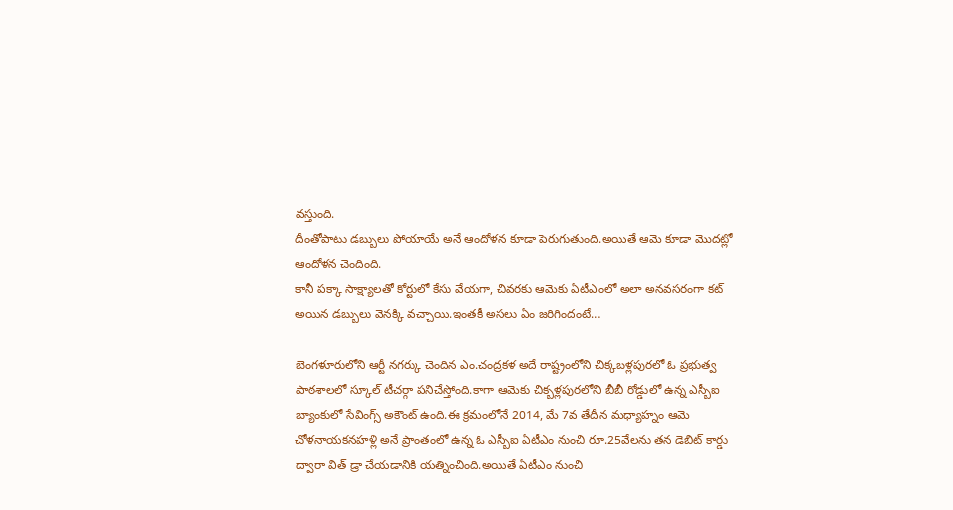వస్తుంది.
దీంతోపాటు డబ్బులు పోయాయే అనే ఆందోళన కూడా పెరుగుతుంది.అయితే ఆమె కూడా మొదట్లో ఆందోళన చెందింది.
కానీ పక్కా సాక్ష్యాలతో కోర్టులో కేసు వేయగా, చివరకు ఆమెకు ఏటీఎంలో అలా అనవసరంగా కట్ అయిన డబ్బులు వెనక్కి వచ్చాయి.ఇంతకీ అసలు ఏం జరిగిందంటే…

బెంగళూరులోని ఆర్టీ నగర్కు చెందిన ఎం.చంద్రకళ అదే రాష్ట్రంలోని చిక్కబళ్లపురలో ఓ ప్రభుత్వ పాఠశాలలో స్కూల్ టీచర్గా పనిచేస్తోంది.కాగా ఆమెకు చిక్బళ్లపురలోని బీబీ రోడ్డులో ఉన్న ఎస్బీఐ బ్యాంకులో సేవింగ్స్ అకౌంట్ ఉంది.ఈ క్రమంలోనే 2014, మే 7వ తేదీన మధ్యాహ్నం ఆమె చోళనాయకనహళ్లి అనే ప్రాంతంలో ఉన్న ఓ ఎస్బీఐ ఏటీఎం నుంచి రూ.25వేలను తన డెబిట్ కార్డు ద్వారా విత్ డ్రా చేయడానికి యత్నించింది.అయితే ఏటీఎం నుంచి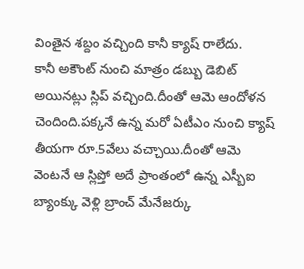వింతైన శబ్దం వచ్చింది కానీ క్యాష్ రాలేదు.
కానీ అకౌంట్ నుంచి మాత్రం డబ్బు డెబిట్ అయినట్లు స్లిప్ వచ్చింది.దీంతో ఆమె ఆందోళన చెందింది.పక్కనే ఉన్న మరో ఏటీఎం నుంచి క్యాష్ తీయగా రూ.5వేలు వచ్చాయి.దీంతో ఆమె వెంటనే ఆ స్లిప్తో అదే ప్రాంతంలో ఉన్న ఎస్బీఐ బ్యాంక్కు వెళ్లి బ్రాంచ్ మేనేజర్కు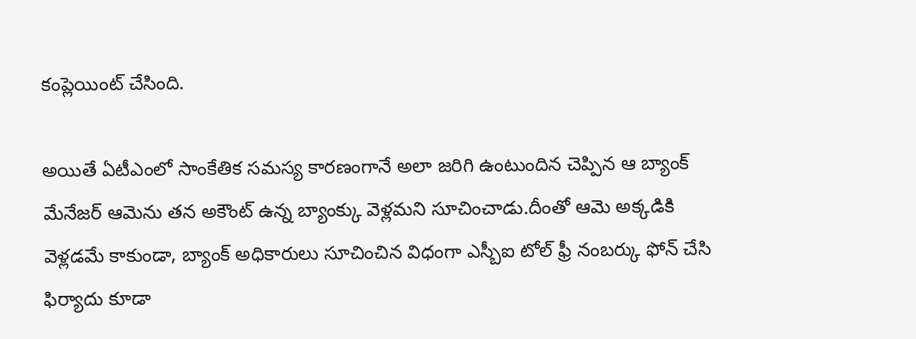కంప్లెయింట్ చేసింది.

అయితే ఏటీఎంలో సాంకేతిక సమస్య కారణంగానే అలా జరిగి ఉంటుందిన చెప్పిన ఆ బ్యాంక్ మేనేజర్ ఆమెను తన అకౌంట్ ఉన్న బ్యాంక్కు వెళ్లమని సూచించాడు.దీంతో ఆమె అక్కడికి వెళ్లడమే కాకుండా, బ్యాంక్ అధికారులు సూచించిన విధంగా ఎస్బీఐ టోల్ ఫ్రీ నంబర్కు ఫోన్ చేసి ఫిర్యాదు కూడా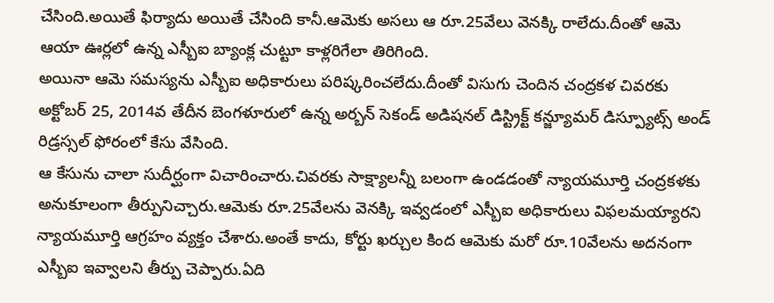చేసింది.అయితే ఫిర్యాదు అయితే చేసింది కానీ.ఆమెకు అసలు ఆ రూ.25వేలు వెనక్కి రాలేదు.దీంతో ఆమె ఆయా ఊర్లలో ఉన్న ఎస్బీఐ బ్యాంక్ల చుట్టూ కాళ్లరిగేలా తిరిగింది.
అయినా ఆమె సమస్యను ఎస్బీఐ అధికారులు పరిష్కరించలేదు.దీంతో విసుగు చెందిన చంద్రకళ చివరకు అక్టోబర్ 25, 2014వ తేదీన బెంగళూరులో ఉన్న అర్బన్ సెకండ్ అడిషనల్ డిస్ట్రిక్ట్ కన్జ్యూమర్ డిస్ప్యూట్స్ అండ్ రిడ్రస్సల్ ఫోరంలో కేసు వేసింది.
ఆ కేసును చాలా సుదీర్ఘంగా విచారించారు.చివరకు సాక్ష్యాలన్నీ బలంగా ఉండడంతో న్యాయమూర్తి చంద్రకళకు అనుకూలంగా తీర్పునిచ్చారు.ఆమెకు రూ.25వేలను వెనక్కి ఇవ్వడంలో ఎస్బీఐ అధికారులు విఫలమయ్యారని న్యాయమూర్తి ఆగ్రహం వ్యక్తం చేశారు.అంతే కాదు, కోర్టు ఖర్చుల కింద ఆమెకు మరో రూ.10వేలను అదనంగా ఎస్బీఐ ఇవ్వాలని తీర్పు చెప్పారు.ఏది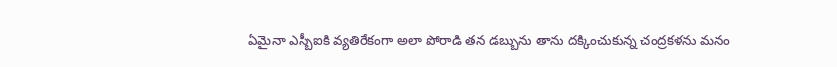ఏమైనా ఎస్బీఐకి వ్యతిరేకంగా అలా పోరాడి తన డబ్బును తాను దక్కించుకున్న చంద్రకళను మనం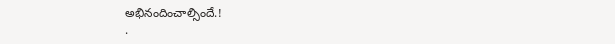అభినందించాల్సిందే.!
.